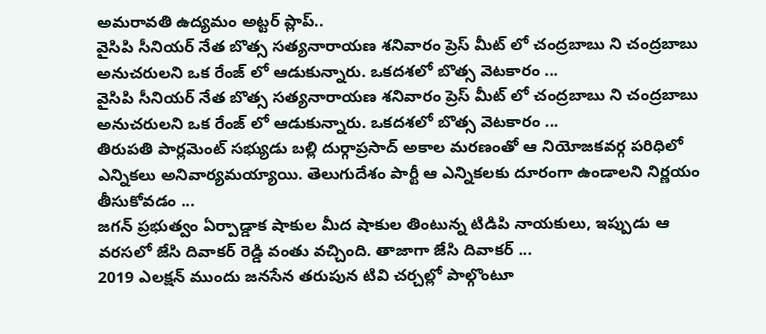అమరావతి ఉద్యమం అట్టర్ ప్లాప్..
వైసిపి సీనియర్ నేత బొత్స సత్యనారాయణ శనివారం ప్రెస్ మీట్ లో చంద్రబాబు ని చంద్రబాబు అనుచరులని ఒక రేంజ్ లో ఆడుకున్నారు. ఒకదశలో బొత్స వెటకారం ...
వైసిపి సీనియర్ నేత బొత్స సత్యనారాయణ శనివారం ప్రెస్ మీట్ లో చంద్రబాబు ని చంద్రబాబు అనుచరులని ఒక రేంజ్ లో ఆడుకున్నారు. ఒకదశలో బొత్స వెటకారం ...
తిరుపతి పార్లమెంట్ సభ్యుడు బల్లి దుర్గాప్రసాద్ అకాల మరణంతో ఆ నియోజకవర్గ పరిధిలో ఎన్నికలు అనివార్యమయ్యాయి. తెలుగుదేశం పార్టీ ఆ ఎన్నికలకు దూరంగా ఉండాలని నిర్ణయం తీసుకోవడం ...
జగన్ ప్రభుత్వం ఏర్పాడ్డాక షాకుల మీద షాకుల తింటున్న టిడిపి నాయకులు, ఇప్పుడు ఆ వరసలో జేసి దివాకర్ రెడ్డి వంతు వచ్చింది. తాజాగా జేసి దివాకర్ ...
2019 ఎలక్షన్ ముందు జనసేన తరుపున టివి చర్చల్లో పాల్గొంటూ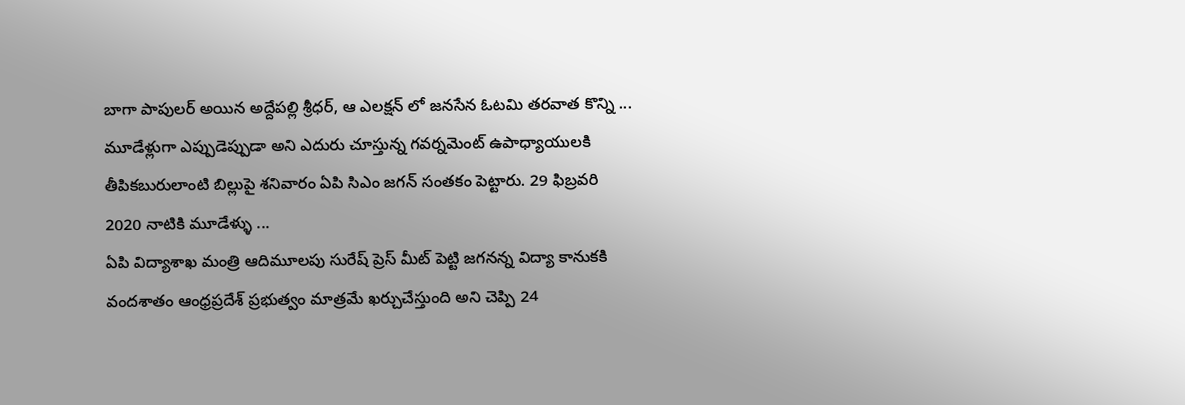బాగా పాపులర్ అయిన అద్దేపల్లి శ్రీధర్, ఆ ఎలక్షన్ లో జనసేన ఓటమి తరవాత కొన్ని ...
మూడేళ్లుగా ఎప్పుడెప్పుడా అని ఎదురు చూస్తున్న గవర్నమెంట్ ఉపాధ్యాయులకి తీపికబురులాంటి బిల్లుపై శనివారం ఏపి సిఎం జగన్ సంతకం పెట్టారు. 29 ఫిబ్రవరి 2020 నాటికి మూడేళ్ళు ...
ఏపి విద్యాశాఖ మంత్రి ఆదిమూలపు సురేష్ ప్రెస్ మీట్ పెట్టి జగనన్న విద్యా కానుకకి వందశాతం ఆంధ్రప్రదేశ్ ప్రభుత్వం మాత్రమే ఖర్చుచేస్తుంది అని చెప్పి 24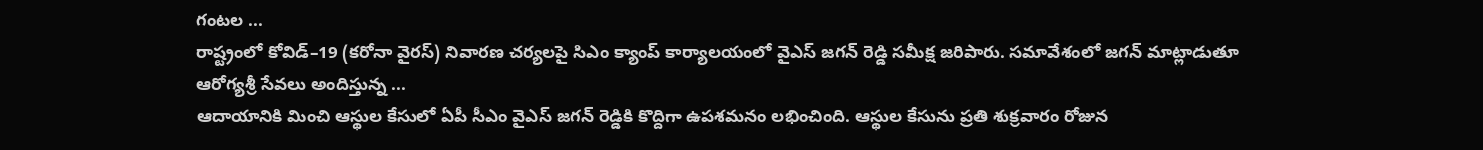గంటల ...
రాష్ట్రంలో కోవిడ్–19 (కరోనా వైరస్) నివారణ చర్యలపై సిఎం క్యాంప్ కార్యాలయంలో వైఎస్ జగన్ రెడ్డి సమీక్ష జరిపారు. సమావేశంలో జగన్ మాట్లాడుతూ ఆరోగ్యశ్రీ సేవలు అందిస్తున్న ...
ఆదాయానికి మించి ఆస్థుల కేసులో ఏపీ సీఎం వైఎస్ జగన్ రెడ్డికి కొద్దిగా ఉపశమనం లభించింది. ఆస్థుల కేసును ప్రతి శుక్రవారం రోజున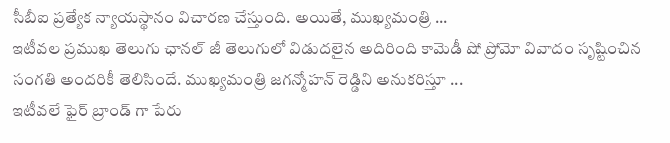సీబీఐ ప్రత్యేక న్యాయస్థానం విచారణ చేస్తుంది. అయితే, ముఖ్యమంత్రి ...
ఇటీవల ప్రముఖ తెలుగు ఛానల్ జీ తెలుగులో విడుదలైన అదిరింది కామెడీ షో ప్రోమో వివాదం సృష్టించిన సంగతి అందరికీ తెలిసిందే. ముఖ్యమంత్రి జగన్మోహన్ రెడ్డిని అనుకరిస్తూ ...
ఇటీవలే ఫైర్ బ్రాండ్ గా పేరు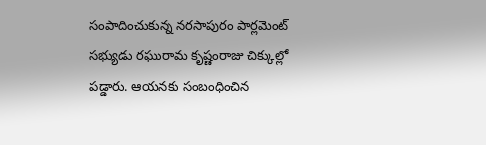సంపాదించుకున్న నరసాపురం పార్లమెంట్ సభ్యుడు రఘురామ కృష్ణంరాజు చిక్కుల్లో పడ్డారు. ఆయనకు సంబంధించిన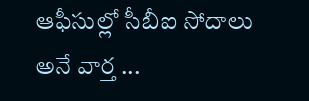ఆఫీసుల్లో సీబీఐ సోదాలు అనే వార్త ...